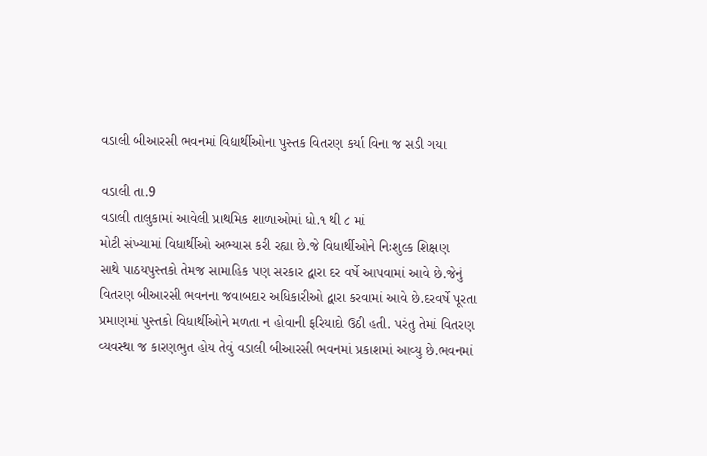વડાલી બીઆરસી ભવનમાં વિદ્યાર્થીઓના પુસ્તક વિતરણ કર્યા વિના જ સડી ગયા

વડાલી તા.9
વડાલી તાલુકામાં આવેલી પ્રાથમિક શાળાઓમાં ધો.૧ થી ૮ માં
મોટી સંખ્યામાં વિધાર્થીઓ અભ્યાસ કરી રહ્યા છે.જે વિધાર્થીઓને નિઃશુલ્ક શિક્ષણ
સાથે પાઠયપુસ્તકો તેમજ સામાહિક પણ સરકાર દ્વારા દર વર્ષે આપવામાં આવે છે.જેનું
વિતરણ બીઆરસી ભવનના જવાબદાર અધિકારીઓ દ્વારા કરવામાં આવે છે.દરવર્ષે પૂરતા
પ્રમાણમાં પુસ્તકો વિધાર્થીઓને મળતા ન હોવાની ફરિયાદો ઉઠી હતી. પરંતુ તેમાં વિતરણ
વ્યવસ્થા જ કારણભુત હોય તેવું વડાલી બીઆરસી ભવનમાં પ્રકાશમાં આવ્યુ છે.ભવનમાં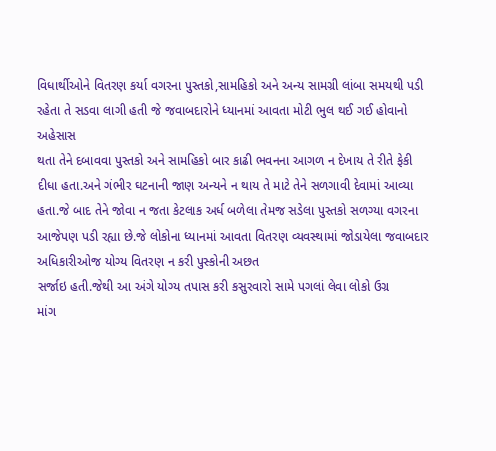વિધાર્થીઓને વિતરણ કર્યા વગરના પુસ્તકો,સામહિકો અને અન્ય સામગ્રી લાંબા સમયથી પડી
રહેતા તે સડવા લાગી હતી જે જવાબદારોને ધ્યાનમાં આવતા મોટી ભુલ થઈ ગઈ હોવાનો અહેસાસ
થતા તેને દબાવવા પુસ્તકો અને સામહિકો બાર કાઢી ભવનના આગળ ન દેખાય તે રીતે ફેકી
દીધા હતા.અને ગંભીર ઘટનાની જાણ અન્યને ન થાય તે માટે તેને સળગાવી દેવામાં આવ્યા
હતા.જે બાદ તેને જોવા ન જતા કેટલાક અર્ધ બળેલા તેમજ સડેલા પુસ્તકો સળગ્યા વગરના
આજેપણ પડી રહ્યા છે.જે લોકોના ધ્યાનમાં આવતા વિતરણ વ્યવસ્થામાં જોડાયેલા જવાબદાર
અધિકારીઓજ યોગ્ય વિતરણ ન કરી પુસ્કોની અછત
સર્જાઇ હતી.જેથી આ અંગે યોગ્ય તપાસ કરી કસુરવારો સામે પગલાં લેવા લોકો ઉગ્ર
માંગ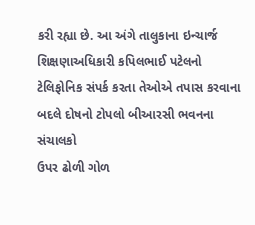કરી રહ્યા છે. આ અંગે તાલુકાના ઇન્ચાર્જ શિક્ષણાઅધિકારી કપિલભાઈ પટેલનો
ટેલિફોનિક સંપર્ક કરતા તેઓએ તપાસ કરવાના બદલે દોષનો ટોપલો બીઆરસી ભવનના સંચાલકો
ઉપર ઢોળી ગોળ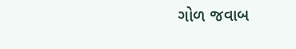ગોળ જવાબ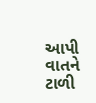આપી વાતને ટાળી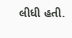લીધી હતી.